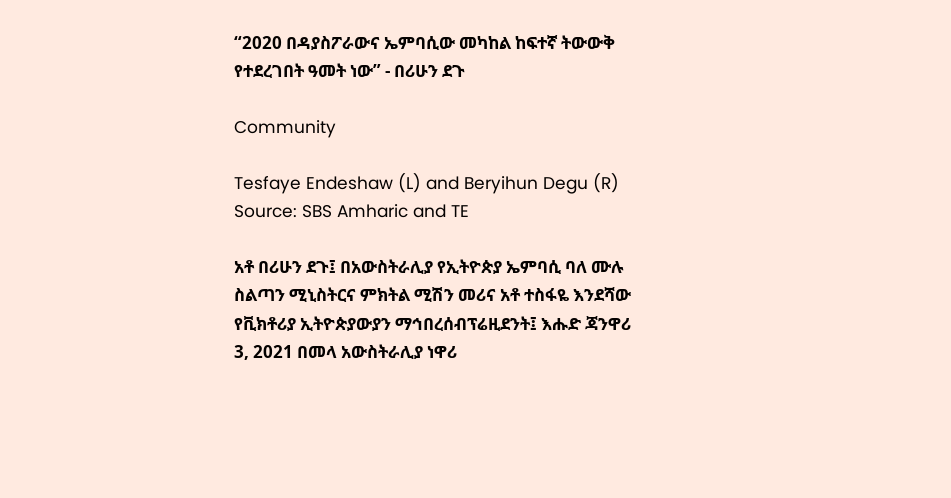“2020 በዳያስፖራውና ኤምባሲው መካከል ከፍተኛ ትውውቅ የተደረገበት ዓመት ነው” - በሪሁን ደጉ

Community

Tesfaye Endeshaw (L) and Beryihun Degu (R) Source: SBS Amharic and TE

አቶ በሪሁን ደጉ፤ በአውስትራሊያ የኢትዮጵያ ኤምባሲ ባለ ሙሉ ስልጣን ሚኒስትርና ምክትል ሚሽን መሪና አቶ ተስፋዬ እንደሻው የቪክቶሪያ ኢትዮጵያውያን ማኅበረሰብፕሬዚደንት፤ እሑድ ጃንዋሪ 3, 2021 በመላ አውስትራሊያ ነዋሪ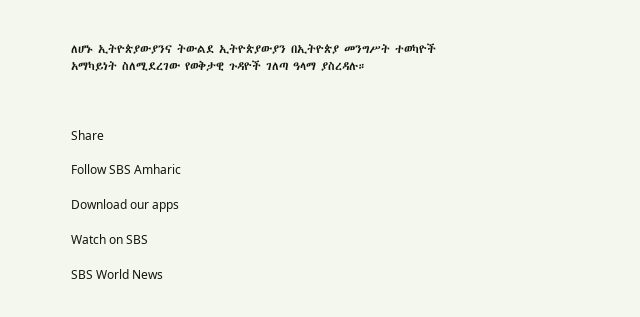ለሆኑ ኢትዮጵያውያንና ትውልደ ኢትዮጵያውያን በኢትዮጵያ መንግሥት ተወካዮች አማካይነት ስለሚደረገው የወቅታዊ ጉዳዮች ገለጣ ዓላማ ያስረዳሉ።



Share

Follow SBS Amharic

Download our apps

Watch on SBS

SBS World News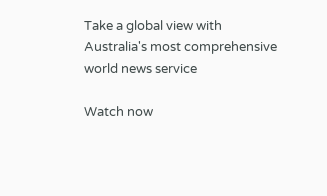Take a global view with Australia's most comprehensive world news service

Watch now